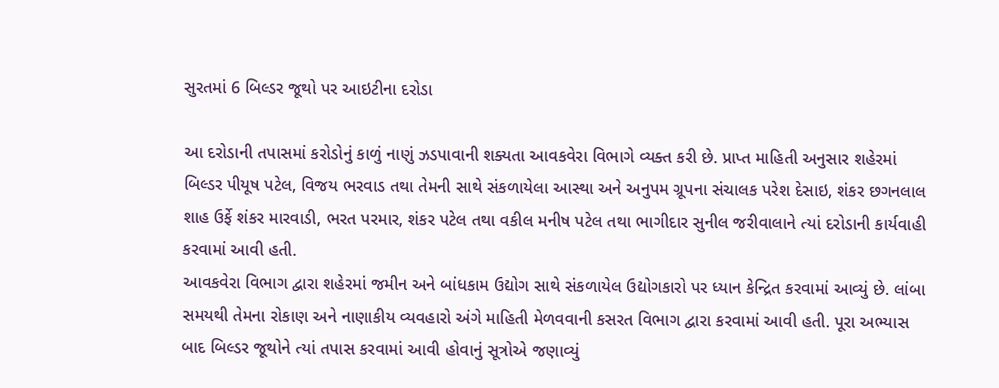સુરતમાં 6 બિલ્ડર જૂથો પર આઇટીના દરોડા

આ દરોડાની તપાસમાં કરોડોનું કાળું નાણું ઝડપાવાની શક્યતા આવકવેરા વિભાગે વ્યક્ત કરી છે. પ્રાપ્ત માહિતી અનુસાર શહેરમાં બિલ્ડર પીયૂષ પટેલ, વિજય ભરવાડ તથા તેમની સાથે સંકળાયેલા આસ્થા અને અનુપમ ગ્રૂપના સંચાલક પરેશ દેસાઇ, શંકર છગનલાલ શાહ ઉર્ફે શંકર મારવાડી, ભરત પરમાર, શંકર પટેલ તથા વકીલ મનીષ પટેલ તથા ભાગીદાર સુનીલ જરીવાલાને ત્યાં દરોડાની કાર્યવાહી કરવામાં આવી હતી.
આવકવેરા વિભાગ દ્વારા શહેરમાં જમીન અને બાંધકામ ઉદ્યોગ સાથે સંકળાયેલ ઉદ્યોગકારો પર ધ્યાન કેન્દ્રિત કરવામાં આવ્યું છે. લાંબા સમયથી તેમના રોકાણ અને નાણાકીય વ્યવહારો અંગે માહિતી મેળવવાની કસરત વિભાગ દ્વારા કરવામાં આવી હતી. પૂરા અભ્યાસ બાદ બિલ્ડર જૂથોને ત્યાં તપાસ કરવામાં આવી હોવાનું સૂત્રોએ જણાવ્યું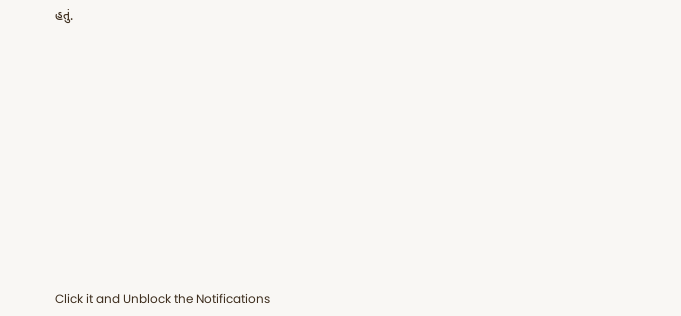હતું.












Click it and Unblock the Notifications